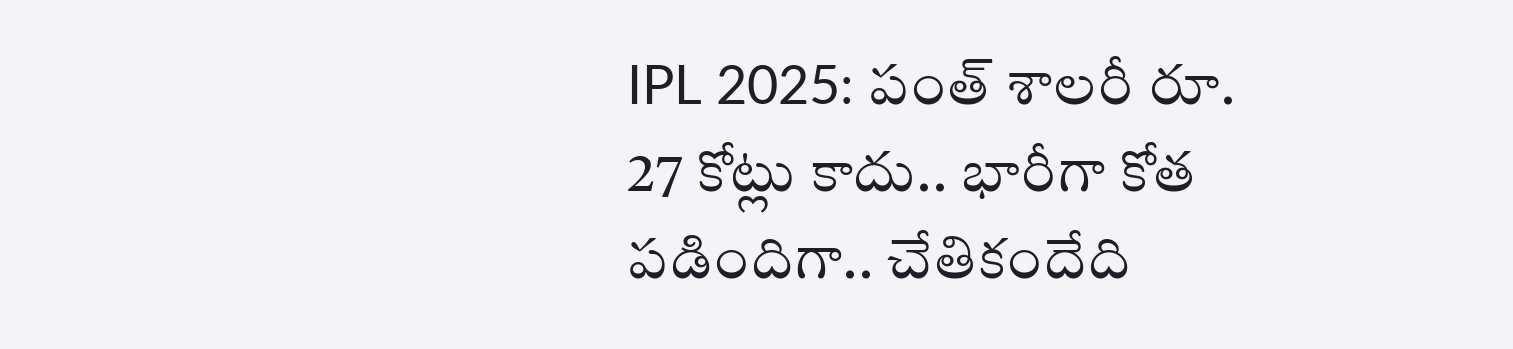IPL 2025: పంత్‌ శాలరీ రూ. 27 కోట్లు కాదు.. భారీగా కోత పడిందిగా.. చేతికందేది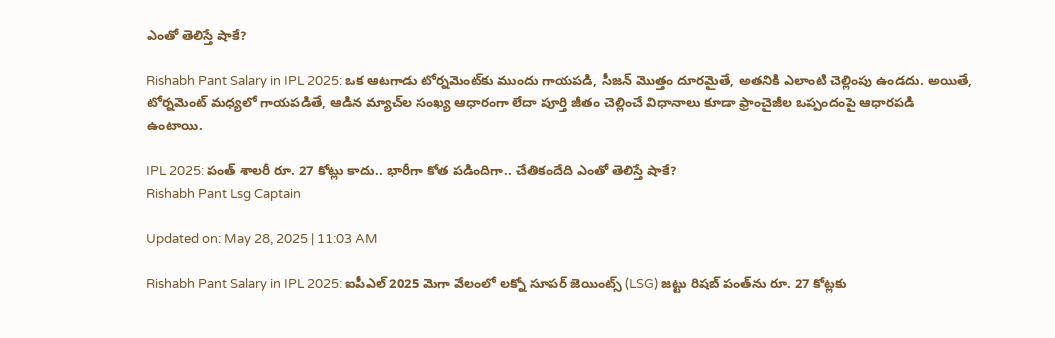ఎంతో తెలిస్తే షాకే?

Rishabh Pant Salary in IPL 2025: ఒక ఆటగాడు టోర్నమెంట్‌కు ముందు గాయపడి, సీజన్ మొత్తం దూరమైతే, అతనికి ఎలాంటి చెల్లింపు ఉండదు. అయితే, టోర్నమెంట్ మధ్యలో గాయపడితే, ఆడిన మ్యాచ్‌ల సంఖ్య ఆధారంగా లేదా పూర్తి జీతం చెల్లించే విధానాలు కూడా ఫ్రాంచైజీల ఒప్పందంపై ఆధారపడి ఉంటాయి.

IPL 2025: పంత్‌ శాలరీ రూ. 27 కోట్లు కాదు.. భారీగా కోత పడిందిగా.. చేతికందేది ఎంతో తెలిస్తే షాకే?
Rishabh Pant Lsg Captain

Updated on: May 28, 2025 | 11:03 AM

Rishabh Pant Salary in IPL 2025: ఐపీఎల్ 2025 మెగా వేలంలో లక్నో సూపర్ జెయింట్స్ (LSG) జట్టు రిషబ్ పంత్‌ను రూ. 27 కోట్లకు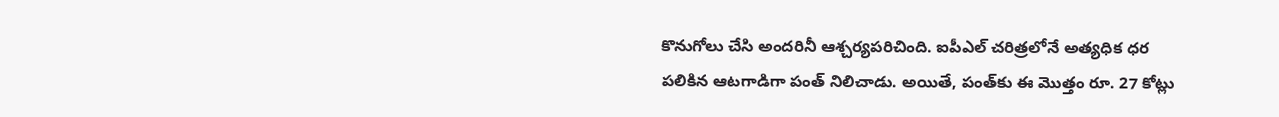కొనుగోలు చేసి అందరినీ ఆశ్చర్యపరిచింది. ఐపీఎల్ చరిత్రలోనే అత్యధిక ధర పలికిన ఆటగాడిగా పంత్ నిలిచాడు. అయితే, పంత్‌కు ఈ మొత్తం రూ. 27 కోట్లు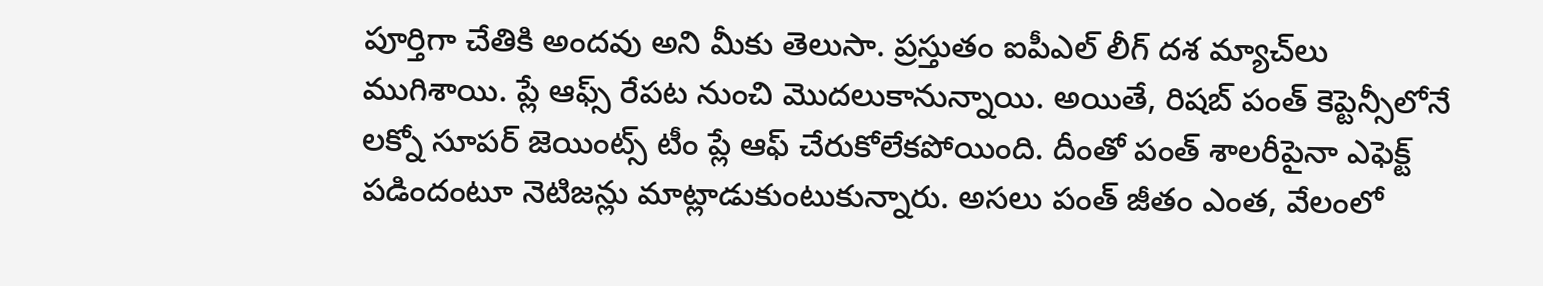పూర్తిగా చేతికి అందవు అని మీకు తెలుసా. ప్రస్తుతం ఐపీఎల్ లీగ్ దశ మ్యాచ్‌లు ముగిశాయి. ప్లే ఆఫ్స్ రేపట నుంచి మొదలుకానున్నాయి. అయితే, రిషబ్ పంత్ కెప్టెన్సీలోనే లక్నో సూపర్ జెయింట్స్ టీం ప్లే ఆఫ్ చేరుకోలేకపోయింది. దీంతో పంత్ శాలరీపైనా ఎఫెక్ట్ పడిందంటూ నెటిజన్లు మాట్లాడుకుంటుకున్నారు. అసలు పంత్ జీతం ఎంత, వేలంలో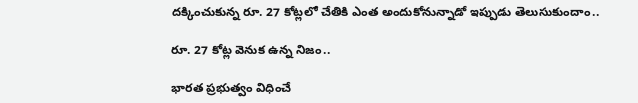దక్కించుకున్న రూ. 27 కోట్లలో చేతికి ఎంత అందుకోనున్నాడో ఇప్పుడు తెలుసుకుందాం..

రూ. 27 కోట్ల వెనుక ఉన్న నిజం..

భారత ప్రభుత్వం విధించే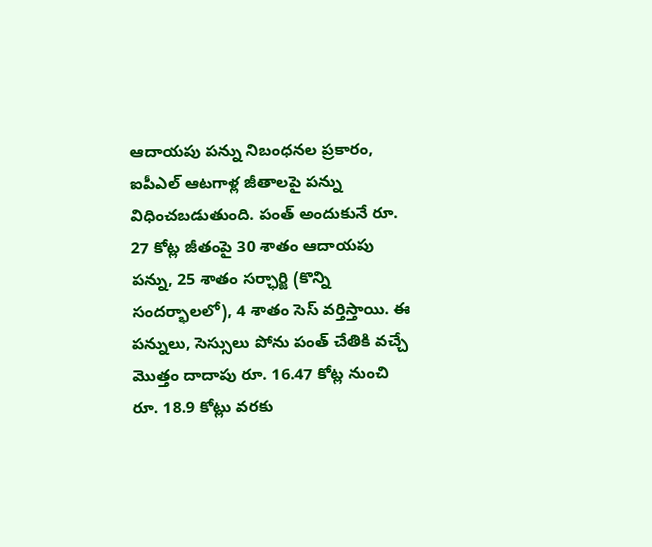ఆదాయపు పన్ను నిబంధనల ప్రకారం, ఐపీఎల్ ఆటగాళ్ల జీతాలపై పన్ను విధించబడుతుంది. పంత్ అందుకునే రూ. 27 కోట్ల జీతంపై 30 శాతం ఆదాయపు పన్ను, 25 శాతం సర్ఛార్జి (కొన్ని సందర్భాలలో), 4 శాతం సెస్ వర్తిస్తాయి. ఈ పన్నులు, సెస్సులు పోను పంత్ చేతికి వచ్చే మొత్తం దాదాపు రూ. 16.47 కోట్ల నుంచి రూ. 18.9 కోట్లు వరకు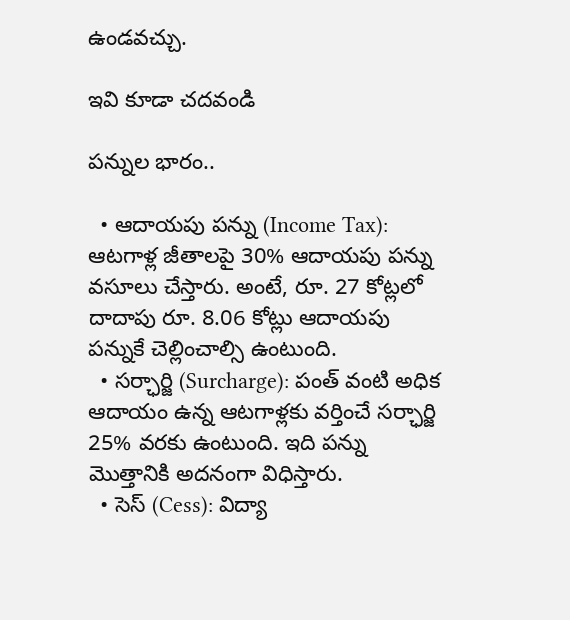ఉండవచ్చు.

ఇవి కూడా చదవండి

పన్నుల భారం..

  • ఆదాయపు పన్ను (Income Tax): ఆటగాళ్ల జీతాలపై 30% ఆదాయపు పన్ను వసూలు చేస్తారు. అంటే, రూ. 27 కోట్లలో దాదాపు రూ. 8.06 కోట్లు ఆదాయపు పన్నుకే చెల్లించాల్సి ఉంటుంది.
  • సర్ఛార్జి (Surcharge): పంత్ వంటి అధిక ఆదాయం ఉన్న ఆటగాళ్లకు వర్తించే సర్ఛార్జి 25% వరకు ఉంటుంది. ఇది పన్ను మొత్తానికి అదనంగా విధిస్తారు.
  • సెస్ (Cess): విద్యా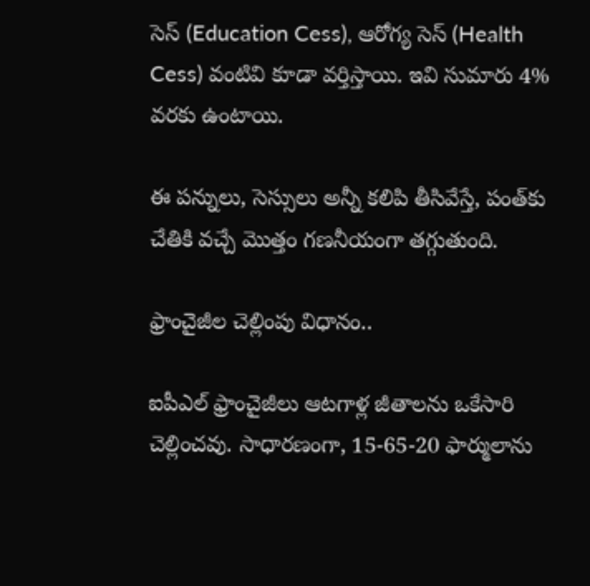సెస్ (Education Cess), ఆరోగ్య సెస్ (Health Cess) వంటివి కూడా వర్తిస్తాయి. ఇవి సుమారు 4% వరకు ఉంటాయి.

ఈ పన్నులు, సెస్సులు అన్నీ కలిపి తీసివేస్తే, పంత్‌కు చేతికి వచ్చే మొత్తం గణనీయంగా తగ్గుతుంది.

ఫ్రాంచైజీల చెల్లింపు విధానం..

ఐపీఎల్ ఫ్రాంచైజీలు ఆటగాళ్ల జీతాలను ఒకేసారి చెల్లించవు. సాధారణంగా, 15-65-20 ఫార్ములాను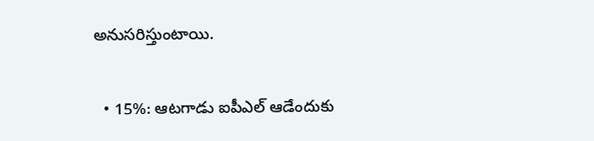అనుసరిస్తుంటాయి.

  • 15%: ఆటగాడు ఐపీఎల్ ఆడేందుకు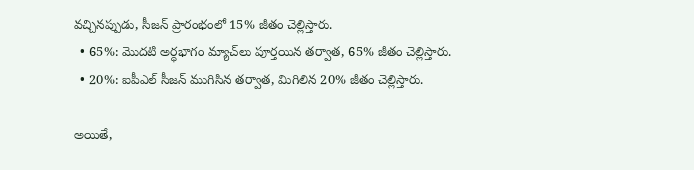వచ్చినప్పుడు, సీజన్ ప్రారంభంలో 15% జీతం చెల్లిస్తారు.
  • 65%: మొదటి అర్ధభాగం మ్యాచ్‌లు పూర్తయిన తర్వాత, 65% జీతం చెల్లిస్తారు.
  • 20%: ఐపీఎల్ సీజన్ ముగిసిన తర్వాత, మిగిలిన 20% జీతం చెల్లిస్తారు.

అయితే,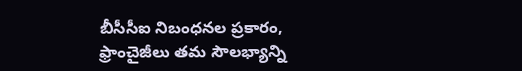బీసీసీఐ నిబంధనల ప్రకారం, ఫ్రాంచైజీలు తమ సౌలభ్యాన్ని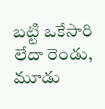బట్టి ఒకేసారి లేదా రెండు, మూడు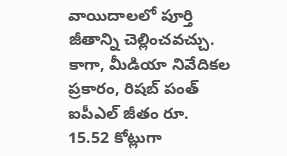వాయిదాలలో పూర్తి జీతాన్ని చెల్లించవచ్చు. కాగా, మీడియా నివేదికల ప్రకారం, రిషబ్ పంత్ ఐపీఎల్ జీతం రూ. 15.52 కోట్లుగా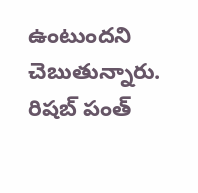ఉంటుందని చెబుతున్నారు. రిషబ్ పంత్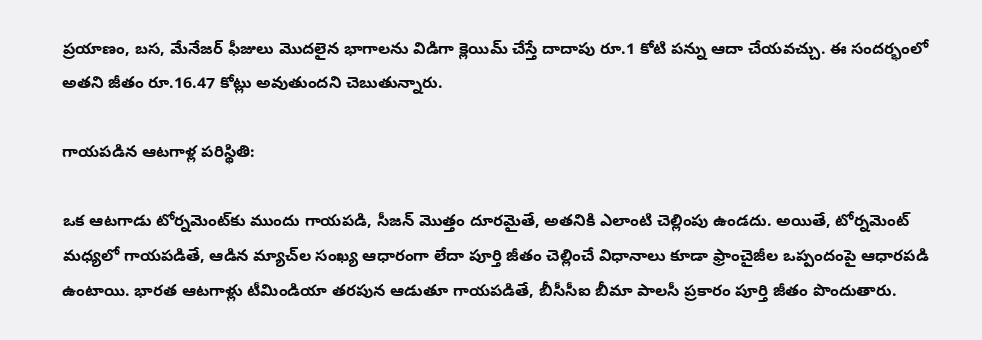ప్రయాణం, బస, మేనేజర్ ఫీజులు మొదలైన భాగాలను విడిగా క్లెయిమ్ చేస్తే దాదాపు రూ.1 కోటి పన్ను ఆదా చేయవచ్చు. ఈ సందర్భంలో అతని జీతం రూ.16.47 కోట్లు అవుతుందని చెబుతున్నారు.

గాయపడిన ఆటగాళ్ల పరిస్థితి:

ఒక ఆటగాడు టోర్నమెంట్‌కు ముందు గాయపడి, సీజన్ మొత్తం దూరమైతే, అతనికి ఎలాంటి చెల్లింపు ఉండదు. అయితే, టోర్నమెంట్ మధ్యలో గాయపడితే, ఆడిన మ్యాచ్‌ల సంఖ్య ఆధారంగా లేదా పూర్తి జీతం చెల్లించే విధానాలు కూడా ఫ్రాంచైజీల ఒప్పందంపై ఆధారపడి ఉంటాయి. భారత ఆటగాళ్లు టీమిండియా తరపున ఆడుతూ గాయపడితే, బీసీసీఐ బీమా పాలసీ ప్రకారం పూర్తి జీతం పొందుతారు.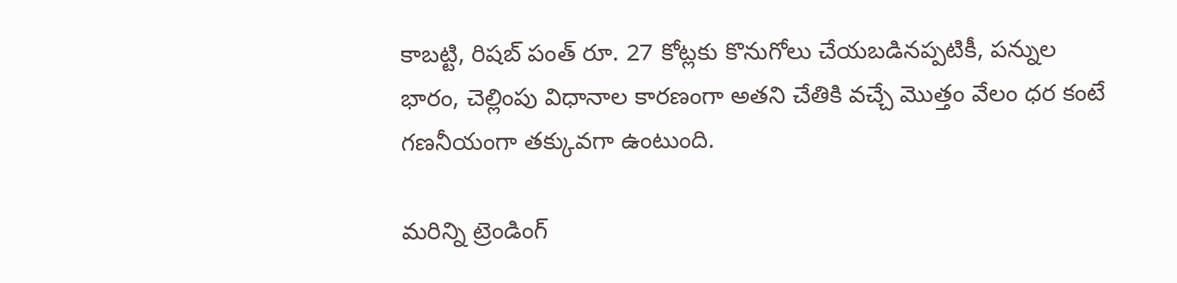కాబట్టి, రిషబ్ పంత్ రూ. 27 కోట్లకు కొనుగోలు చేయబడినప్పటికీ, పన్నుల భారం, చెల్లింపు విధానాల కారణంగా అతని చేతికి వచ్చే మొత్తం వేలం ధర కంటే గణనీయంగా తక్కువగా ఉంటుంది.

మరిన్ని ట్రెండింగ్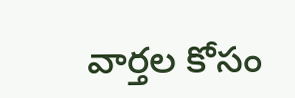వార్తల కోసం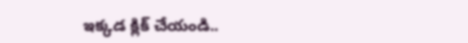ఇక్కడ క్లిక్ చేయండి..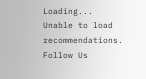Loading...
Unable to load recommendations.
Follow Us